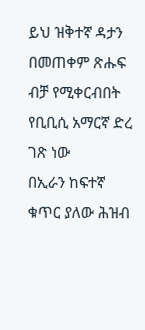ይህ ዝቅተኛ ዳታን በመጠቀም ጽሑፍ ብቻ የሚቀርብበት የቢቢሲ አማርኛ ድረ ገጽ ነው
በኢራን ከፍተኛ ቁጥር ያለው ሕዝብ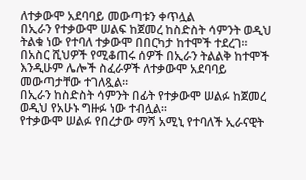ለተቃውሞ አደባባይ መውጣቱን ቀጥሏል
በኢራን የተቃውሞ ሠልፍ ከጀመረ ከስድስት ሳምንት ወዲህ ትልቁ ነው የተባለ ተቃውሞ በበርካታ ከተሞች ተደረገ።
በአስር ሺህዎች የሚቆጠሩ ሰዎች በኢራን ትልልቅ ከተሞች እንዲሁም ሌሎች ስፈራዎች ለተቃውሞ አደባባይ መውጣታቸው ተገለጿል።
በኢራን ከስድስት ሳምንት በፊት የተቃውሞ ሠልፉ ከጀመረ ወዲህ የአሁኑ ግዙፉ ነው ተብሏል።
የተቃውሞ ሠልፉ የበረታው ማሻ አሚኒ የተባለች ኢራናዊት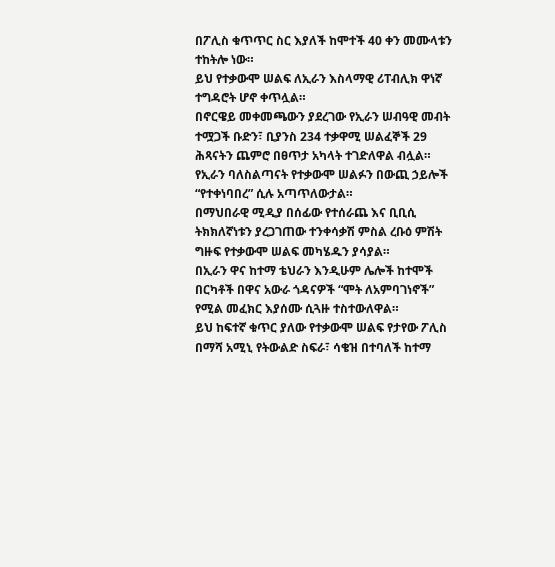በፖሊስ ቁጥጥር ስር እያለች ከሞተች 40 ቀን መሙላቱን ተከትሎ ነው።
ይህ የተቃውሞ ሠልፍ ለኢራን እስላማዊ ሪፐብሊክ ዋነኛ ተግዳሮት ሆኖ ቀጥሏል።
በኖርዌይ መቀመጫውን ያደረገው የኢራን ሠብዓዊ መብት ተሟጋች ቡድን፣ ቢያንስ 234 ተቃዋሚ ሠልፈኞች 29 ሕጻናትን ጨምሮ በፀጥታ አካላት ተገድለዋል ብሏል።
የኢራን ባለስልጣናት የተቃውሞ ሠልፉን በውጪ ኃይሎች “የተቀነባበረ” ሲሉ አጣጥለውታል።
በማህበራዊ ሚዲያ በሰፊው የተሰራጨ እና ቢቢሲ ትክክለኛነቱን ያረጋገጠው ተንቀሳቃሽ ምስል ረቡዕ ምሽት ግዙፍ የተቃውሞ ሠልፍ መካሄዱን ያሳያል።
በኢራን ዋና ከተማ ቴህራን እንዲሁም ሌሎች ከተሞች በርካቶች በዋና አውራ ጎዳናዎች “ሞት ለአምባገነኖች” የሚል መፈክር እያሰሙ ሲጓዙ ተስተውለዋል።
ይህ ከፍተኛ ቁጥር ያለው የተቃውሞ ሠልፍ የታየው ፖሊስ በማሻ አሚኒ የትውልድ ስፍራ፣ ሳቄዝ በተባለች ከተማ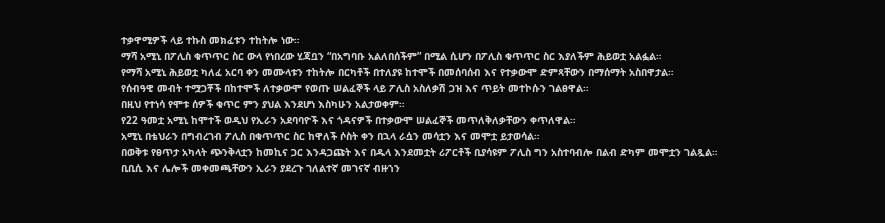ተቃዋሚዎች ላይ ተኩስ መክፈቱን ተከትሎ ነው።
ማሻ አሚኒ በፖሊስ ቁጥጥር ስር ውላ የነበረው ሂጃቧን “በአግባቡ አልለበሰችም” በሚል ሲሆን በፖሊስ ቁጥጥር ስር እያለችም ሕይወቷ አልፏል።
የማሻ አሚኒ ሕይወቷ ካለፈ አርባ ቀን መሙላቱን ተከትሎ በርካቶች በተለያዩ ከተሞች በመሰባሰብ እና የተቃውሞ ድምጻቸውን በማሰማት አስበዋታል።
የሰብዓዊ መብት ተሟጋቾች በከተሞች ለተቃውሞ የወጡ ሠልፈኞች ላይ ፖሊስ አስለቃሽ ጋዝ እና ጥይት መተኮሱን ገልፀዋል።
በዚህ የተነሳ የሞቱ ሰዎች ቁጥር ምን ያህል እንደሆነ እስካሁን አልታወቀም።
የ22 ዓመቷ አሚኒ ከሞተች ወዲህ የኢራን አደባባዮች እና ጎዳናዎች በተቃውሞ ሠልፈኞች መጥለቅለቃቸውን ቀጥለዋል።
አሚኒ በቴህራን በግብረገብ ፖሊስ በቁጥጥር ስር ከዋለች ሶስት ቀን በኋላ ራሷን መሳቷን እና መሞቷ ይታወሳል።
በወቅቱ የፀጥታ አካላት ጭንቅላቷን ከመኪና ጋር እንዳጋጩት እና በዱላ እንደመቷት ሪፖርቶች ቢያሳዩም ፖሊስ ግን አስተባብሎ በልብ ድካም መሞቷን ገልጿል።
ቢቢሲ እና ሌሎች መቀመጫቸውን ኢራን ያደረጉ ገለልተኛ መገናኛ ብዙኀን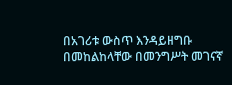በአገሪቱ ውስጥ እንዳይዘግቡ በመከልከላቸው በመንግሥት መገናኛ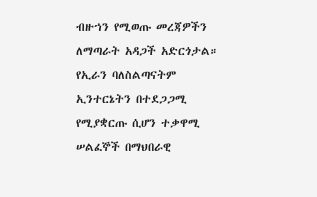ብዙኀን የሚወጡ መረጃዎችን ለማጣራት አዳጋች አድርጎታል።
የኢራን ባለስልጣናትም ኢንተርኔትን በተደጋጋሚ የሚያቋርጡ ሲሆን ተቃዋሚ ሠልፈኞች በማህበራዊ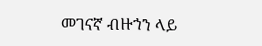መገናኛ ብዙኀን ላይ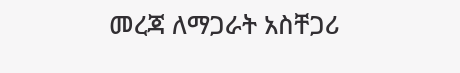መረጃ ለማጋራት አስቸጋሪ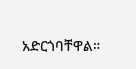አድርጎባቸዋል።